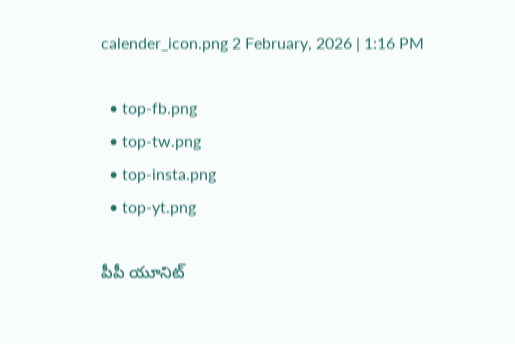calender_icon.png 2 February, 2026 | 1:16 PM

  • top-fb.png
  • top-tw.png
  • top-insta.png
  • top-yt.png

పీపీ యూనిట్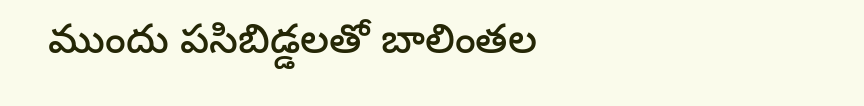ముందు పసిబిడ్డలతో బాలింతల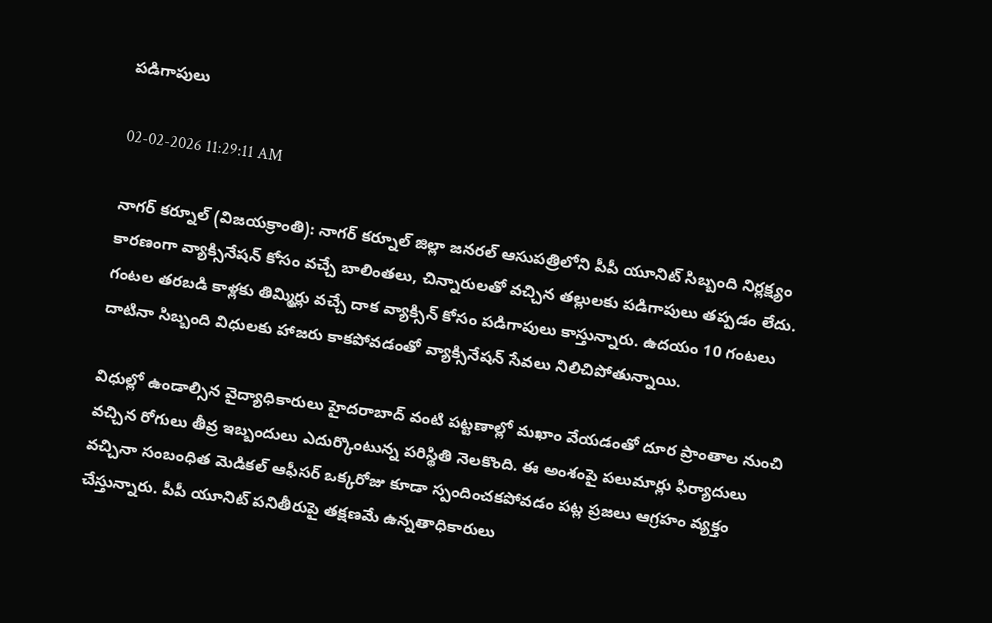పడిగాపులు

02-02-2026 11:29:11 AM

నాగర్ కర్నూల్ (విజయక్రాంతి): నాగర్ కర్నూల్ జిల్లా జనరల్ ఆసుపత్రిలోని పీపీ యూనిట్ సిబ్బంది నిర్లక్ష్యం కారణంగా వ్యాక్సినేషన్ కోసం వచ్చే బాలింతలు, చిన్నారులతో వచ్చిన తల్లులకు పడిగాపులు తప్పడం లేదు. గంటల తరబడి కాళ్లకు తిమ్మిర్లు వచ్చే దాక వ్యాక్సిన్ కోసం పడిగాపులు కాస్తున్నారు. ఉదయం 10 గంటలు దాటినా సిబ్బంది విధులకు హాజరు కాకపోవడంతో వ్యాక్సినేషన్ సేవలు నిలిచిపోతున్నాయి.

విధుల్లో ఉండాల్సిన వైద్యాధికారులు హైదరాబాద్ వంటి పట్టణాల్లో మఖాం వేయడంతో దూర ప్రాంతాల నుంచి వచ్చిన రోగులు తీవ్ర ఇబ్బందులు ఎదుర్కొంటున్న పరిస్థితి నెలకొంది. ఈ అంశంపై పలుమార్లు ఫిర్యాదులు వచ్చినా సంబంధిత మెడికల్ ఆఫీసర్ ఒక్కరోజు కూడా స్పందించకపోవడం పట్ల ప్రజలు ఆగ్రహం వ్యక్తం చేస్తున్నారు. పీపీ యూనిట్ పనితీరుపై తక్షణమే ఉన్నతాధికారులు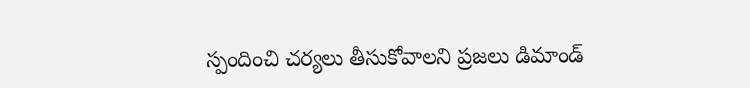స్పందించి చర్యలు తీసుకోవాలని ప్రజలు డిమాండ్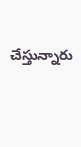చేస్తున్నారు